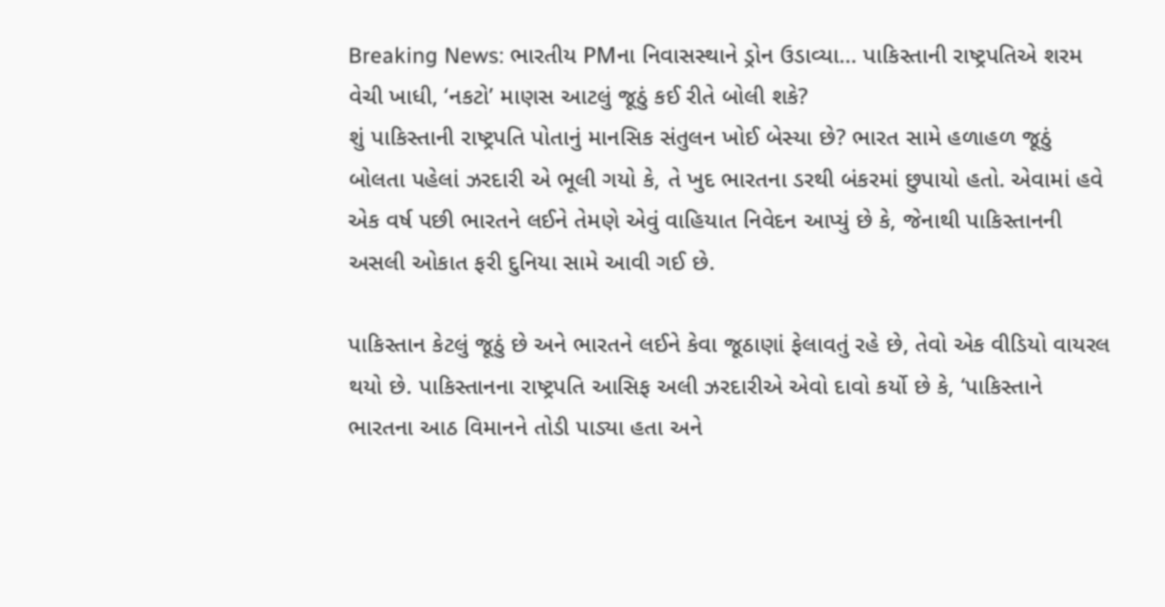Breaking News: ભારતીય PMના નિવાસસ્થાને ડ્રોન ઉડાવ્યા… પાકિસ્તાની રાષ્ટ્રપતિએ શરમ વેચી ખાધી, ‘નકટો’ માણસ આટલું જૂઠું કઈ રીતે બોલી શકે?
શું પાકિસ્તાની રાષ્ટ્રપતિ પોતાનું માનસિક સંતુલન ખોઈ બેસ્યા છે? ભારત સામે હળાહળ જૂઠું બોલતા પહેલાં ઝરદારી એ ભૂલી ગયો કે, તે ખુદ ભારતના ડરથી બંકરમાં છુપાયો હતો. એવામાં હવે એક વર્ષ પછી ભારતને લઈને તેમણે એવું વાહિયાત નિવેદન આપ્યું છે કે, જેનાથી પાકિસ્તાનની અસલી ઓકાત ફરી દુનિયા સામે આવી ગઈ છે.

પાકિસ્તાન કેટલું જૂઠું છે અને ભારતને લઈને કેવા જૂઠાણાં ફેલાવતું રહે છે, તેવો એક વીડિયો વાયરલ થયો છે. પાકિસ્તાનના રાષ્ટ્રપતિ આસિફ અલી ઝરદારીએ એવો દાવો કર્યો છે કે, ‘પાકિસ્તાને ભારતના આઠ વિમાનને તોડી પાડ્યા હતા અને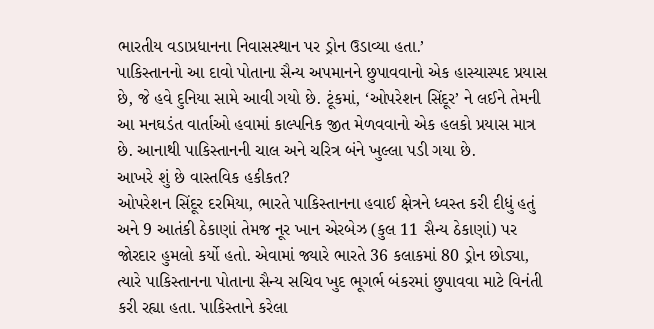ભારતીય વડાપ્રધાનના નિવાસસ્થાન પર ડ્રોન ઉડાવ્યા હતા.’
પાકિસ્તાનનો આ દાવો પોતાના સૈન્ય અપમાનને છુપાવવાનો એક હાસ્યાસ્પદ પ્રયાસ છે, જે હવે દુનિયા સામે આવી ગયો છે. ટૂંકમાં, ‘ઓપરેશન સિંદૂર’ ને લઈને તેમની આ મનઘડંત વાર્તાઓ હવામાં કાલ્પનિક જીત મેળવવાનો એક હલકો પ્રયાસ માત્ર છે. આનાથી પાકિસ્તાનની ચાલ અને ચરિત્ર બંને ખુલ્લા પડી ગયા છે.
આખરે શું છે વાસ્તવિક હકીકત?
ઓપરેશન સિંદૂર દરમિયા, ભારતે પાકિસ્તાનના હવાઈ ક્ષેત્રને ધ્વસ્ત કરી દીધું હતું અને 9 આતંકી ઠેકાણાં તેમજ નૂર ખાન એરબેઝ (કુલ 11 સૈન્ય ઠેકાણાં) પર જોરદાર હુમલો કર્યો હતો. એવામાં જ્યારે ભારતે 36 કલાકમાં 80 ડ્રોન છોડ્યા, ત્યારે પાકિસ્તાનના પોતાના સૈન્ય સચિવ ખુદ ભૂગર્ભ બંકરમાં છુપાવવા માટે વિનંતી કરી રહ્યા હતા. પાકિસ્તાને કરેલા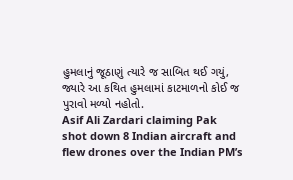હુમલાનું જૂઠાણું ત્યારે જ સાબિત થઈ ગયું, જ્યારે આ કથિત હુમલામાં કાટમાળનો કોઈ જ પુરાવો મળ્યો નહોતો.
Asif Ali Zardari claiming Pak shot down 8 Indian aircraft and flew drones over the Indian PM’s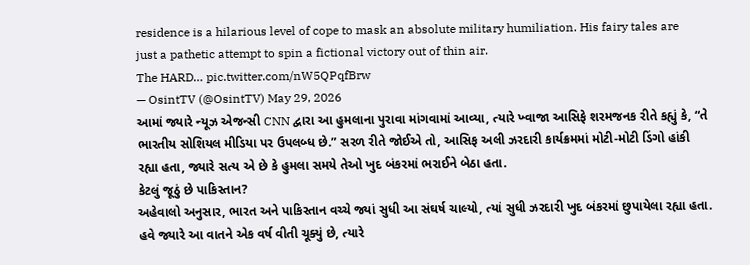residence is a hilarious level of cope to mask an absolute military humiliation. His fairy tales are just a pathetic attempt to spin a fictional victory out of thin air.
The HARD… pic.twitter.com/nW5QPqfBrw
— OsintTV (@OsintTV) May 29, 2026
આમાં જ્યારે ન્યૂઝ એજન્સી CNN દ્વારા આ હુમલાના પુરાવા માંગવામાં આવ્યા, ત્યારે ખ્વાજા આસિફે શરમજનક રીતે કહ્યું કે, “તે ભારતીય સોશિયલ મીડિયા પર ઉપલબ્ધ છે.” સરળ રીતે જોઈએ તો, આસિફ અલી ઝરદારી કાર્યક્રમમાં મોટી-મોટી ડિંગો હાંકી રહ્યા હતા, જ્યારે સત્ય એ છે કે હુમલા સમયે તેઓ ખુદ બંકરમાં ભરાઈને બેઠા હતા.
કેટલું જૂઠું છે પાકિસ્તાન?
અહેવાલો અનુસાર, ભારત અને પાકિસ્તાન વચ્ચે જ્યાં સુધી આ સંઘર્ષ ચાલ્યો, ત્યાં સુધી ઝરદારી ખુદ બંકરમાં છુપાયેલા રહ્યા હતા. હવે જ્યારે આ વાતને એક વર્ષ વીતી ચૂક્યું છે, ત્યારે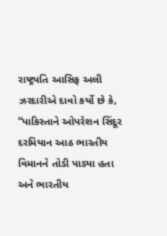રાષ્ટ્રપતિ આસિફ અલી ઝરદારીએ દાવો કર્યો છે કે, “પાકિસ્તાને ઓપરેશન સિંદૂર દરમિયાન આઠ ભારતીય વિમાનને તોડી પાડ્યા હતા અને ભારતીય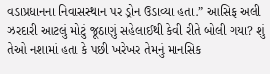વડાપ્રધાનના નિવાસસ્થાન પર ડ્રોન ઉડાવ્યા હતા.” આસિફ અલી ઝરદારી આટલું મોટું જૂઠાણું સહેલાઈથી કેવી રીતે બોલી ગયા? શું તેઓ નશામાં હતા કે પછી ખરેખર તેમનું માનસિક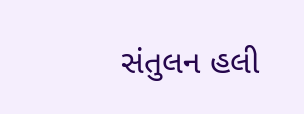સંતુલન હલી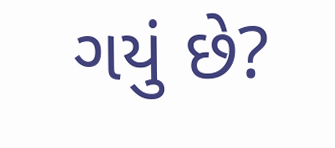ગયું છે?